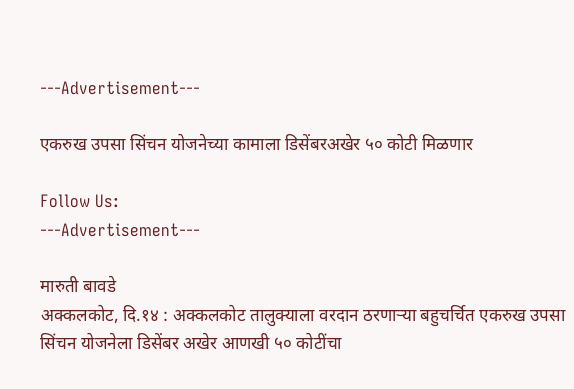---Advertisement---

एकरुख उपसा सिंचन योजनेच्या कामाला डिसेंबरअखेर ५० कोटी मिळणार

Follow Us:
---Advertisement---

मारुती बावडे
अक्कलकोट, दि.१४ : अक्कलकोट तालुक्याला वरदान ठरणाऱ्या बहुचर्चित एकरुख उपसा सिंचन योजनेला डिसेंबर अखेर आणखी ५० कोटींचा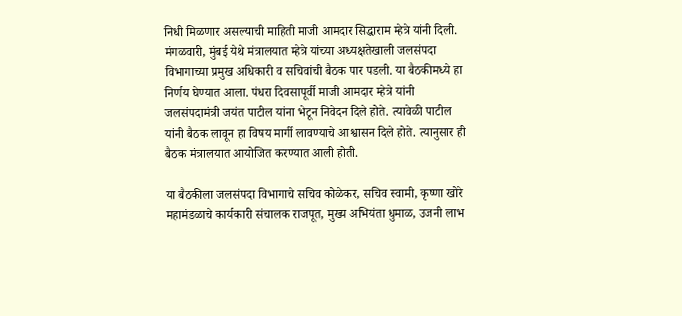निधी मिळणार असल्याची माहिती माजी आमदार सिद्धाराम म्हेत्रे यांनी दिली. मंगळवारी, मुंबई येथे मंत्रालयात म्हेत्रे यांच्या अध्यक्षतेखाली जलसंपदा विभागाच्या प्रमुख अधिकारी व सचिवांची बैठक पार पडली. या बैठकीमध्ये हा निर्णय घेण्यात आला. पंधरा दिवसापूर्वी माजी आमदार म्हेत्रे यांनी जलसंपदामंत्री जयंत पाटील यांना भेटून निवेदन दिले होते. त्यावेळी पाटील यांनी बैठक लावून हा विषय मार्गी लावण्याचे आश्वासन दिले होते. त्यानुसार ही बैठक मंत्रालयात आयोजित करण्यात आली होती.

या बैठकीला जलसंपदा विभागाचे सचिव कोळेकर, सचिव स्वामी, कृष्णा खोरे महामंडळाचे कार्यकारी संचालक राजपूत, मुख्य अभियंता धुमाळ, उजनी लाभ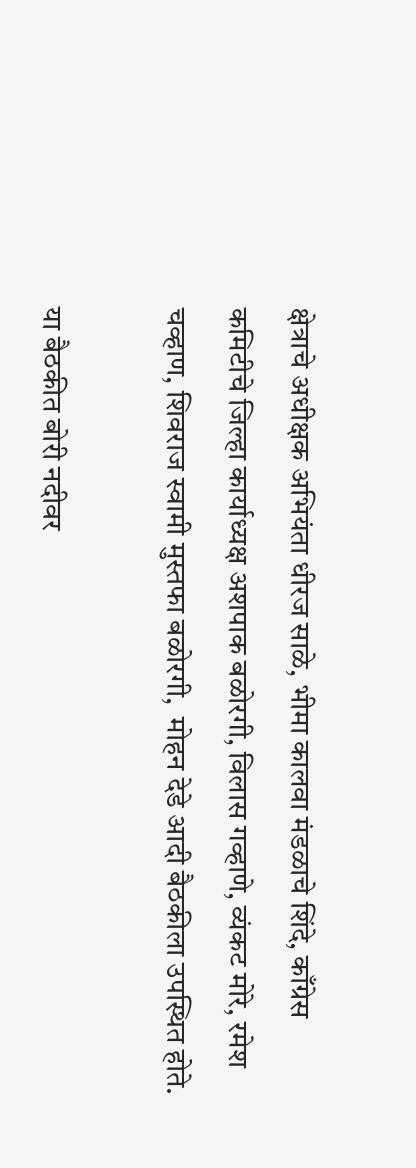क्षेत्राचे अधीक्षक अभियंता धीरज साळे, भीमा कालवा मंडळाचे शिंदे, काँग्रेस कमिटीचे जिल्हा कार्याध्यक्ष अशपाक बळोरगी, विलास गव्हाणे, व्यंकट मोरे, रमेश चव्हाण, शिवराज स्वामी मुस्तफा बळोरगी,  मोहन देडे आदी बैठकीला उपस्थित होते.

या बैठकीत बोरी नदीवर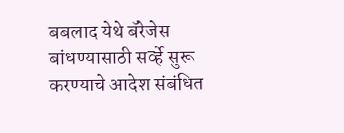बबलाद येथे बॅरेजेस बांधण्यासाठी सर्व्हे सुरू करण्याचे आदेश संबंधित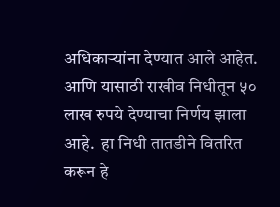अधिकाऱ्यांना देण्यात आले आहेत. आणि यासाठी राखीव निधीतून ५० लाख रुपये देण्याचा निर्णय झाला आहे.  हा निधी तातडीने वितरित करून हे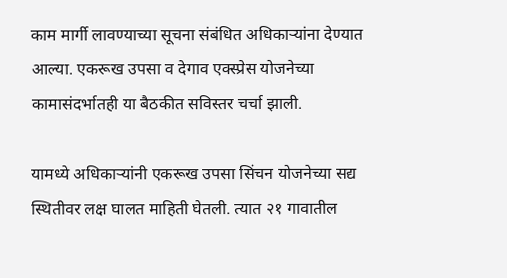काम मार्गी लावण्याच्या सूचना संबंधित अधिकाऱ्यांना देण्यात आल्या. एकरूख उपसा व देगाव एक्स्प्रेस योजनेच्या कामासंदर्भातही या बैठकीत सविस्तर चर्चा झाली.

यामध्ये अधिकाऱ्यांनी एकरूख उपसा सिंचन योजनेच्या सद्य स्थितीवर लक्ष घालत माहिती घेतली. त्यात २१ गावातील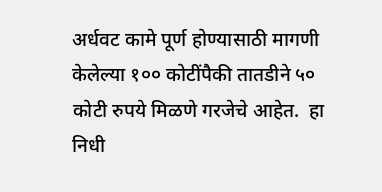अर्धवट कामे पूर्ण होण्यासाठी मागणी केलेल्या १०० कोटींपैकी तातडीने ५० कोटी रुपये मिळणे गरजेचे आहेत.  हा निधी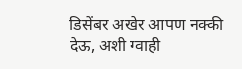डिसेंबर अखेर आपण नक्की देऊ, अशी ग्वाही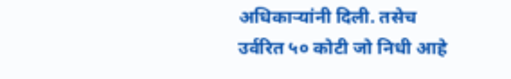अधिकाऱ्यांनी दिली. तसेच उर्वरित ५० कोटी जो निधी आहे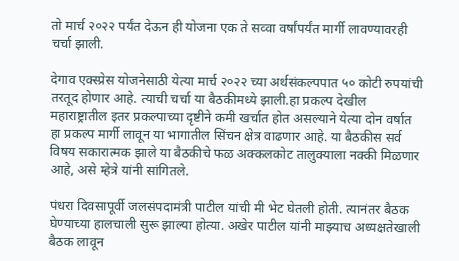तो मार्च २०२२ पर्यंत देऊन ही योजना एक ते सव्वा वर्षांपर्यंत मार्गी लावण्यावरही चर्चा झाली.

देगाव एक्स्प्रेस योजनेसाठी येत्या मार्च २०२२ च्या अर्थसंकल्पपात ५० कोटी रुपयांची तरतूद होणार आहे. त्याची चर्चा या बैठकीमध्ये झाली.हा प्रकल्प देखील महाराष्ट्रातील इतर प्रकल्पाच्या दृष्टीने कमी खर्चात होत असल्याने येत्या दोन वर्षात हा प्रकल्प मार्गी लावून या भागातील सिंचन क्षेत्र वाढणार आहे. या बैठकीस सर्व विषय सकारात्मक झाले या बैठकीचे फळ अक्कलकोट तालुक्याला नक्की मिळणार आहे, असे म्हेत्रे यांनी सांगितले.

पंधरा दिवसापूर्वी जलसंपदामंत्री पाटील यांची मी भेट घेतली होती. त्यानंतर बैठक घेण्याच्या हालचाली सुरू झाल्या होत्या. अखेर पाटील यांनी माझ्याच अध्यक्षतेखाली बैठक लावून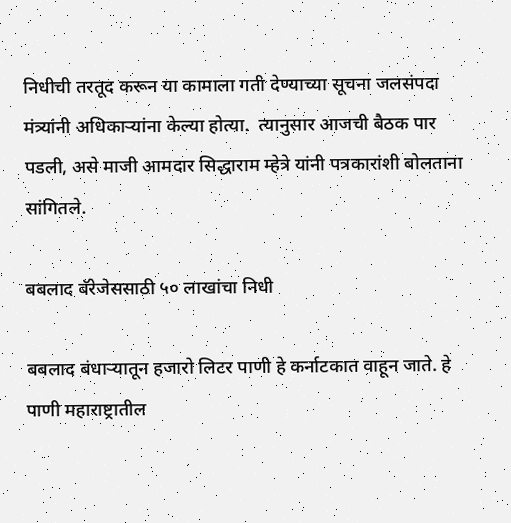निधीची तरतूद करून या कामाला गती देण्याच्या सूचना जलसंपदा मंत्र्यांनी अधिकाऱ्यांना केल्या होत्या.  त्यानुसार आजची बैठक पार पडली, असे माजी आमदार सिद्धाराम म्हेत्रे यांनी पत्रकारांशी बोलताना सांगितले.

बबलाद बॅरेजेससाठी ५० लाखांचा निधी

बबलाद बंधाऱ्यातून हजारो लिटर पाणी हे कर्नाटकात वाहून जाते. हे पाणी महाराष्ट्रातील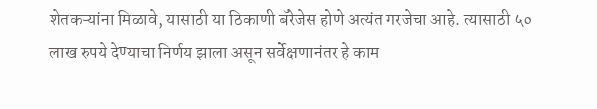शेतकऱ्यांना मिळावे, यासाठी या ठिकाणी बॅरेजेस होणे अत्यंत गरजेचा आहे. त्यासाठी ५० लाख रुपये देण्याचा निर्णय झाला असून सर्वेक्षणानंतर हे काम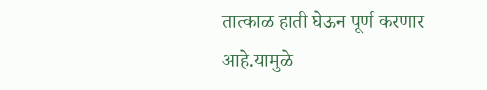तात्काळ हाती घेऊन पूर्ण करणार आहे.यामुळे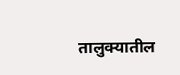तालुक्यातील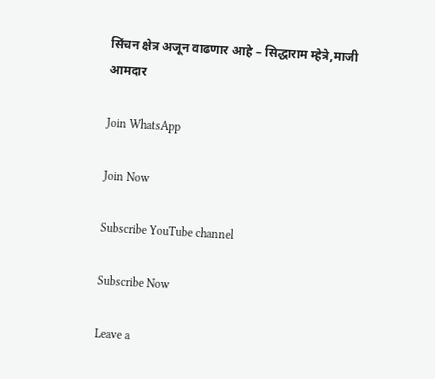सिंचन क्षेत्र अजून वाढणार आहे – सिद्धाराम म्हेत्रे,माजी आमदार

Join WhatsApp

Join Now

Subscribe YouTube channel

Subscribe Now

Leave a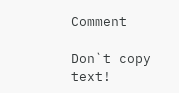Comment

Don`t copy text!